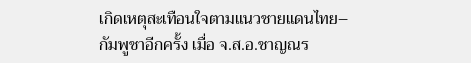เกิดเหตุสะเทือนใจตามแนวชายแดนไทย–กัมพูชาอีกครั้ง เมื่อ จ.ส.อ.ชาญณร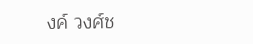งค์ วงศ์ช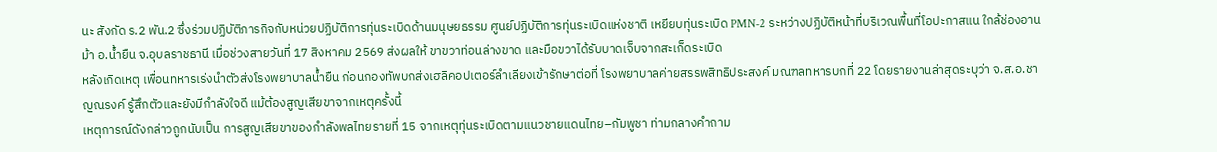นะ สังกัด ร.2 พัน.2 ซึ่งร่วมปฏิบัติภารกิจกับหน่วยปฏิบัติการทุ่นระเบิดด้านมนุษยธรรม ศูนย์ปฏิบัติการทุ่นระเบิดแห่งชาติ เหยียบทุ่นระเบิด PMN-2 ระหว่างปฏิบัติหน้าที่บริเวณพื้นที่โอปะกาสแน ใกล้ช่องอานม้า อ.น้ำยืน จ.อุบลราชธานี เมื่อช่วงสายวันที่ 17 สิงหาคม 2569 ส่งผลให้ ขาขวาท่อนล่างขาด และมือขวาได้รับบาดเจ็บจากสะเก็ดระเบิด
หลังเกิดเหตุ เพื่อนทหารเร่งนำตัวส่งโรงพยาบาลน้ำยืน ก่อนกองทัพบกส่งเฮลิคอปเตอร์ลำเลียงเข้ารักษาต่อที่ โรงพยาบาลค่ายสรรพสิทธิประสงค์ มณฑลทหารบกที่ 22 โดยรายงานล่าสุดระบุว่า จ.ส.อ.ชาญณรงค์ รู้สึกตัวและยังมีกำลังใจดี แม้ต้องสูญเสียขาจากเหตุครั้งนี้
เหตุการณ์ดังกล่าวถูกนับเป็น การสูญเสียขาของกำลังพลไทยรายที่ 15 จากเหตุทุ่นระเบิดตามแนวชายแดนไทย–กัมพูชา ท่ามกลางคำถาม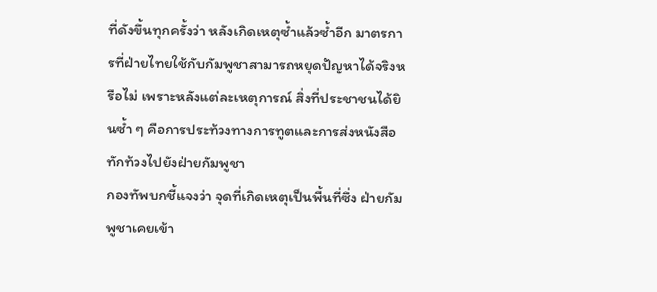ที่ดังขึ้นทุกครั้งว่า หลังเกิดเหตุซ้ำแล้วซ้ำอีก มาตรการที่ฝ่ายไทยใช้กับกัมพูชาสามารถหยุดปัญหาได้จริงหรือไม่ เพราะหลังแต่ละเหตุการณ์ สิ่งที่ประชาชนได้ยินซ้ำ ๆ คือการประท้วงทางการทูตและการส่งหนังสือทักท้วงไปยังฝ่ายกัมพูชา
กองทัพบกชี้แจงว่า จุดที่เกิดเหตุเป็นพื้นที่ซึ่ง ฝ่ายกัมพูชาเคยเข้า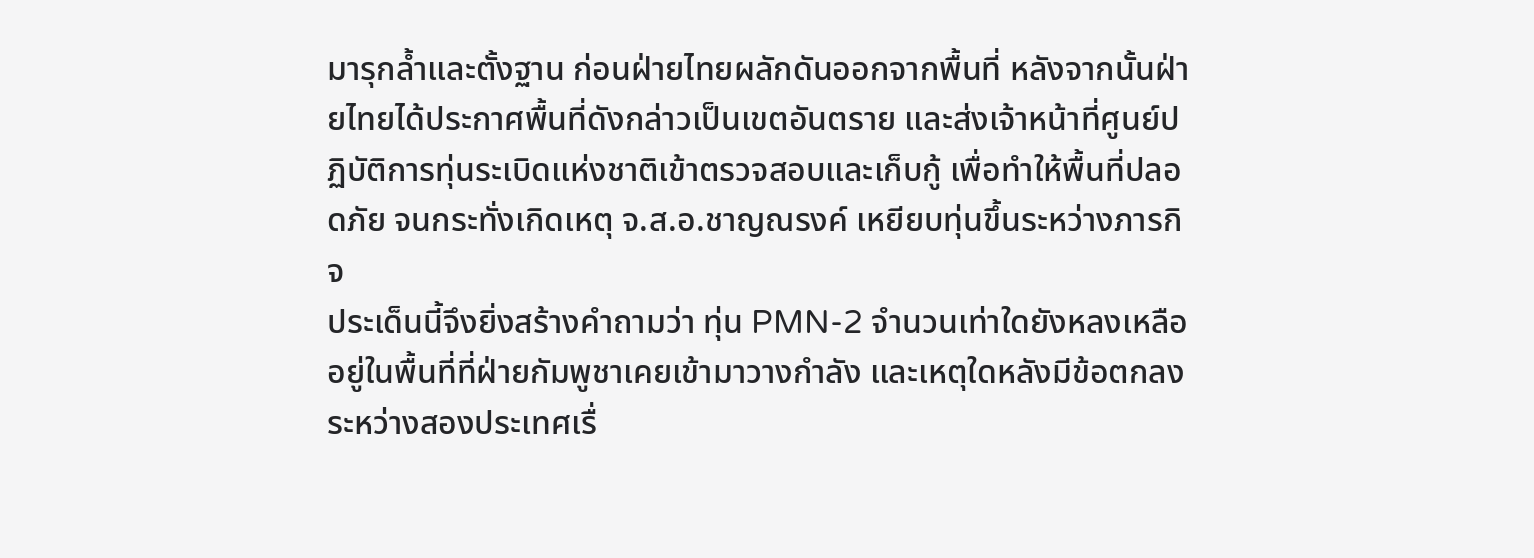มารุกล้ำและตั้งฐาน ก่อนฝ่ายไทยผลักดันออกจากพื้นที่ หลังจากนั้นฝ่ายไทยได้ประกาศพื้นที่ดังกล่าวเป็นเขตอันตราย และส่งเจ้าหน้าที่ศูนย์ปฏิบัติการทุ่นระเบิดแห่งชาติเข้าตรวจสอบและเก็บกู้ เพื่อทำให้พื้นที่ปลอดภัย จนกระทั่งเกิดเหตุ จ.ส.อ.ชาญณรงค์ เหยียบทุ่นขึ้นระหว่างภารกิจ
ประเด็นนี้จึงยิ่งสร้างคำถามว่า ทุ่น PMN-2 จำนวนเท่าใดยังหลงเหลืออยู่ในพื้นที่ที่ฝ่ายกัมพูชาเคยเข้ามาวางกำลัง และเหตุใดหลังมีข้อตกลงระหว่างสองประเทศเรื่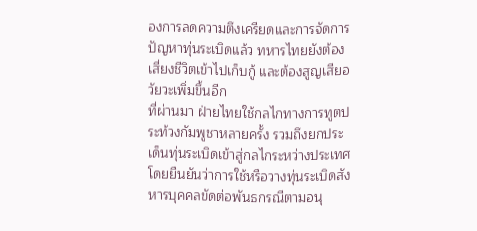องการลดความตึงเครียดและการจัดการปัญหาทุ่นระเบิดแล้ว ทหารไทยยังต้องเสี่ยงชีวิตเข้าไปเก็บกู้ และต้องสูญเสียอวัยวะเพิ่มขึ้นอีก
ที่ผ่านมา ฝ่ายไทยใช้กลไกทางการทูตประท้วงกัมพูชาหลายครั้ง รวมถึงยกประเด็นทุ่นระเบิดเข้าสู่กลไกระหว่างประเทศ โดยยืนยันว่าการใช้หรือวางทุ่นระเบิดสังหารบุคคลขัดต่อพันธกรณีตามอนุ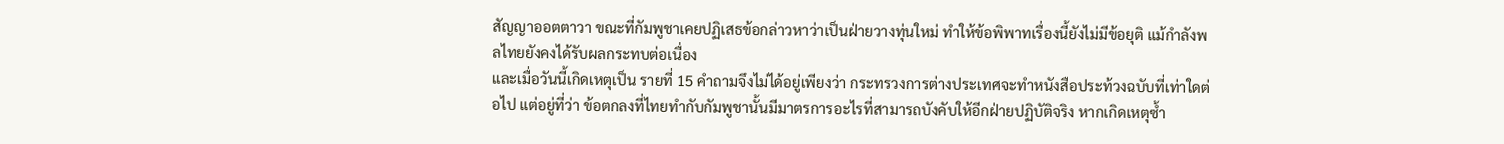สัญญาออตตาวา ขณะที่กัมพูชาเคยปฏิเสธข้อกล่าวหาว่าเป็นฝ่ายวางทุ่นใหม่ ทำให้ข้อพิพาทเรื่องนี้ยังไม่มีข้อยุติ แม้กำลังพลไทยยังคงได้รับผลกระทบต่อเนื่อง
และเมื่อวันนี้เกิดเหตุเป็น รายที่ 15 คำถามจึงไม่ได้อยู่เพียงว่า กระทรวงการต่างประเทศจะทำหนังสือประท้วงฉบับที่เท่าใดต่อไป แต่อยู่ที่ว่า ข้อตกลงที่ไทยทำกับกัมพูชานั้นมีมาตรการอะไรที่สามารถบังคับให้อีกฝ่ายปฏิบัติจริง หากเกิดเหตุซ้ำ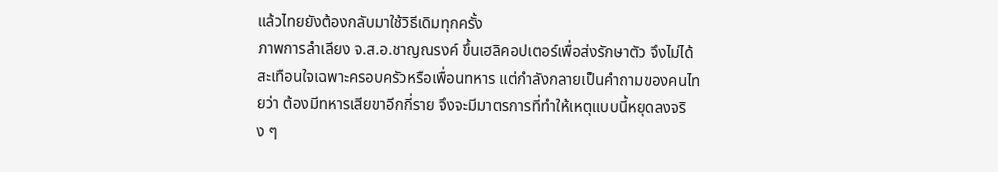แล้วไทยยังต้องกลับมาใช้วิธีเดิมทุกครั้ง
ภาพการลำเลียง จ.ส.อ.ชาญณรงค์ ขึ้นเฮลิคอปเตอร์เพื่อส่งรักษาตัว จึงไม่ได้สะเทือนใจเฉพาะครอบครัวหรือเพื่อนทหาร แต่กำลังกลายเป็นคำถามของคนไทยว่า ต้องมีทหารเสียขาอีกกี่ราย จึงจะมีมาตรการที่ทำให้เหตุแบบนี้หยุดลงจริง ๆ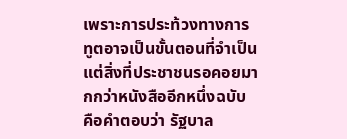เพราะการประท้วงทางการทูตอาจเป็นขั้นตอนที่จำเป็น แต่สิ่งที่ประชาชนรอคอยมากกว่าหนังสืออีกหนึ่งฉบับ คือคำตอบว่า รัฐบาล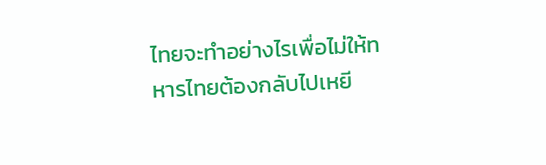ไทยจะทำอย่างไรเพื่อไม่ให้ทหารไทยต้องกลับไปเหยี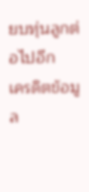ยบทุ่นลูกต่อไปอีก
เครดิตข้อมูล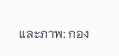และภาพ: กอง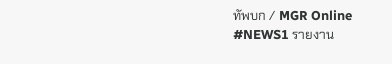ทัพบก / MGR Online
#NEWS1 รายงาน